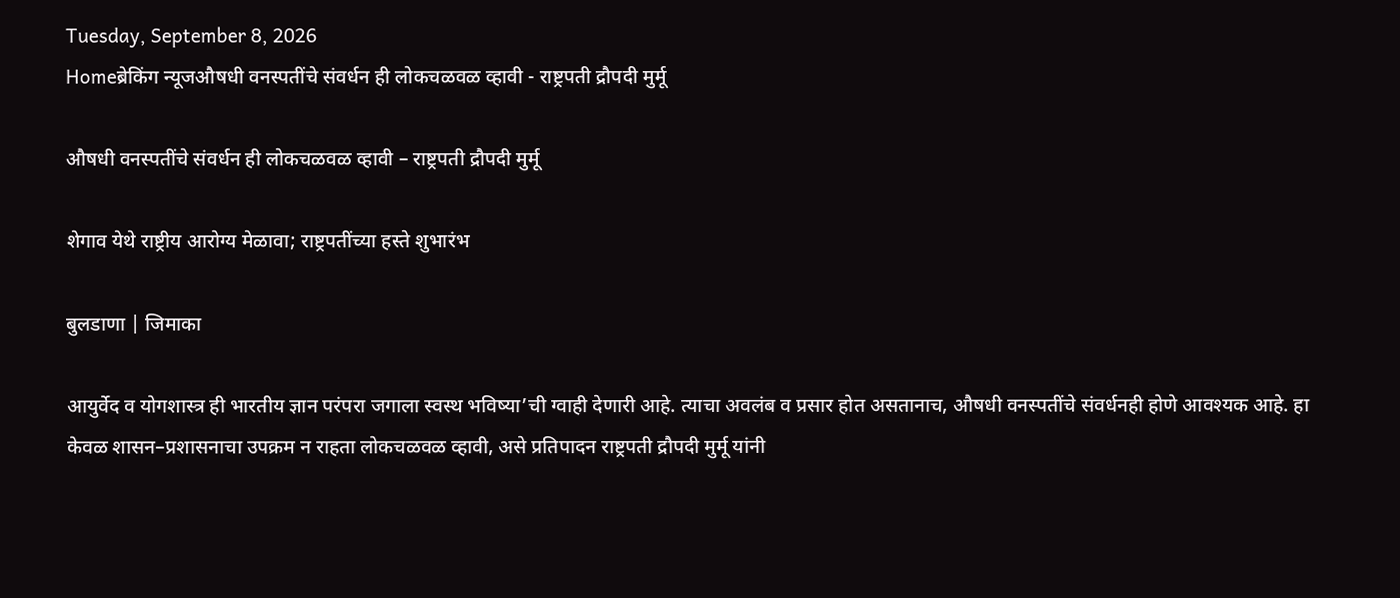Tuesday, September 8, 2026
Homeब्रेकिंग न्यूजऔषधी वनस्पतींचे संवर्धन ही लोकचळवळ व्हावी - राष्ट्रपती द्रौपदी मुर्मू

औषधी वनस्पतींचे संवर्धन ही लोकचळवळ व्हावी – राष्ट्रपती द्रौपदी मुर्मू

शेगाव येथे राष्ट्रीय आरोग्य मेळावा; राष्ट्रपतींच्या हस्ते शुभारंभ

बुलडाणा | जिमाका

आयुर्वेद व योगशास्त्र ही भारतीय ज्ञान परंपरा जगाला स्वस्थ भविष्या’ची ग्वाही देणारी आहे. त्याचा अवलंब व प्रसार होत असतानाच, औषधी वनस्पतींचे संवर्धनही होणे आवश्यक आहे. हा केवळ शासन–प्रशासनाचा उपक्रम न राहता लोकचळवळ व्हावी, असे प्रतिपादन राष्ट्रपती द्रौपदी मुर्मू यांनी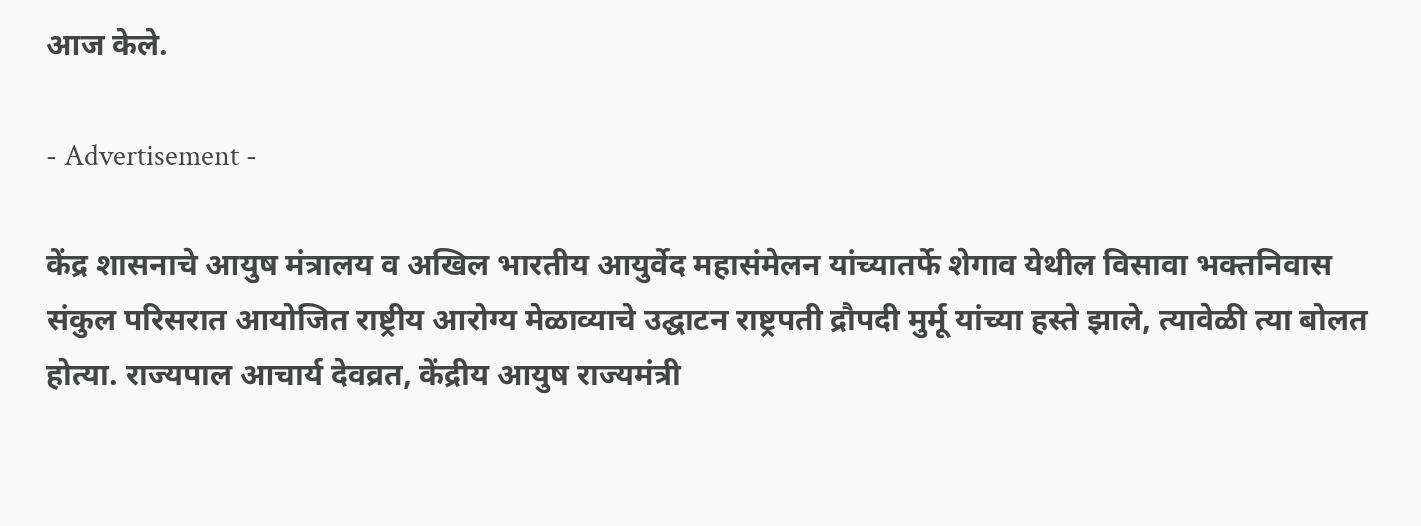आज केले.

- Advertisement -

केंद्र शासनाचे आयुष मंत्रालय व अखिल भारतीय आयुर्वेद महासंमेलन यांच्यातर्फे शेगाव येथील विसावा भक्तनिवास संकुल परिसरात आयोजित राष्ट्रीय आरोग्य मेळाव्याचे उद्घाटन राष्ट्रपती द्रौपदी मुर्मू यांच्या हस्ते झाले, त्यावेळी त्या बोलत होत्या. राज्यपाल आचार्य देवव्रत, केंद्रीय आयुष राज्यमंत्री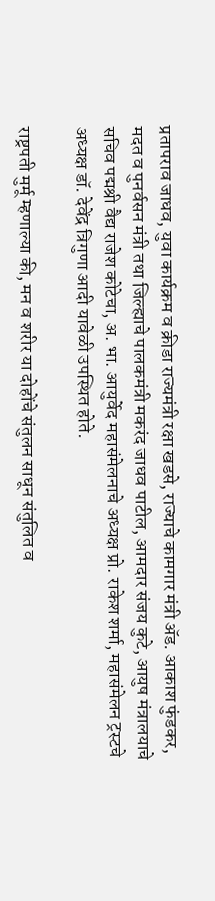प्रतापराव जाधव, युवा कार्यक्रम व क्रीडा राज्यमंत्री रक्षा खडसे, राज्याचे कामगार मंत्री अ‍ॅड. आकाश फुंडकर, मदत व पुनर्वसन मंत्री तथा जिल्ह्याचे पालकमंत्री मकरंद जाधव पाटील, आमदार संजय कुटे, आयुष मंत्रालयाचे सचिव पद्मश्री वैद्य राजेश कोटेचा, अ. भा. आयुर्वेद महासंमेलनाचे अध्यक्ष प्रो. राकेश शर्मा, महासंमेलन ट्रस्टचे अध्यक्ष डॉ. देवेंद्र त्रिगुणा आदी यावेळी उपस्थित होते.

राष्ट्रपती मुर्मू म्हणाल्या की, मन व शरीर या दोहोंचे संतुलन साधून संतुलित व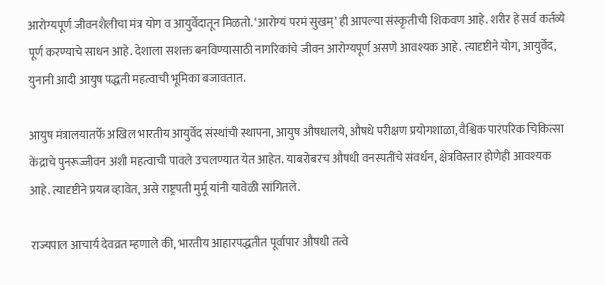आरोग्यपूर्ण जीवनशैलीचा मंत्र योग व आयुर्वेदातून मिळतो. ‘आरोग्यं परमं सुखम्’ ही आपल्या संस्कृतीची शिकवण आहे. शरीर हे सर्व कर्तव्ये पूर्ण करण्याचे साधन आहे. देशाला सशक्त बनविण्यासाठी नागरिकांचे जीवन आरोग्यपूर्ण असणे आवश्यक आहे. त्यादृष्टीने योग, आयुर्वेद, युनानी आदी आयुष पद्धती महत्वाची भूमिका बजावतात.

आयुष मंत्रालयातर्फे अखिल भारतीय आयुर्वेद संस्थांची स्थापना, आयुष औषधालये, औषधे परीक्षण प्रयोगशाळा, वैश्विक पारंपरिक चिकित्सा केंद्राचे पुनरूज्जीवन अशी महत्वाची पावले उचलण्यात येत आहेत. याबरोबरच औषधी वनस्पतींचे संवर्धन, क्षेत्रविस्तार होणेही आवश्यक आहे. त्यादृष्टीने प्रयत्न व्हावेत, असे राष्ट्रपती मुर्मू यांनी यावेळी सांगितले.

राज्यपाल आचार्य देवव्रत म्हणाले की, भारतीय आहारपद्धतीत पूर्वापार औषधी तत्वे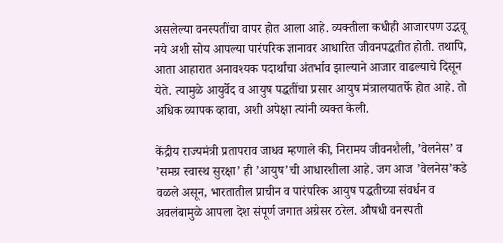असलेल्या वनस्पतींचा वापर होत आला आहे. व्यक्तीला कधीही आजारपण उद्भवू नये अशी सोय आपल्या पारंपरिक ज्ञानावर आधारित जीवनपद्धतीत होती. तथापि, आता आहारात अनावश्यक पदार्थांचा अंतर्भाव झाल्याने आजार वाढल्याचे दिसून येते. त्यामुळे आयुर्वेद व आयुष पद्धतींचा प्रसार आयुष मंत्रालयातर्फे होत आहे. तो अधिक व्यापक व्हावा, अशी अपेक्षा त्यांनी व्यक्त केली.

केंद्रीय राज्यमंत्री प्रतापराव जाधव म्हणाले की, निरामय जीवनशैली, ’वेलनेस’ व ’समग्र स्वास्थ सुरक्षा’ ही ’आयुष’ची आधारशीला आहे. जग आज ’वेलनेस’कडे वळले असून, भारतातील प्राचीन व पारंपरिक आयुष पद्धतीच्या संवर्धन व अवलंबामुळे आपला देश संपूर्ण जगात अग्रेसर ठरेल. औषधी वनस्पती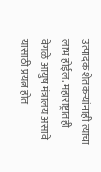उत्पादक शेतकऱ्यांनाही त्याचा लाभ होईल. महाराष्ट्रातही वेगळे आयुष मंत्रालय असावे यासाठी प्रयत्न होत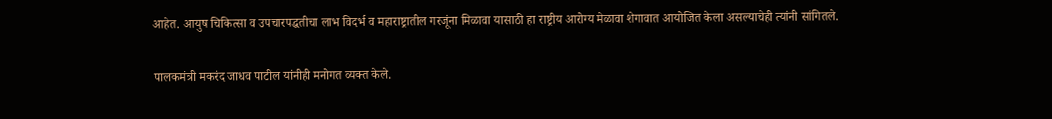आहेत. आयुष चिकित्सा व उपचारपद्धतीचा लाभ विदर्भ व महाराष्ट्रातील गरजूंना मिळावा यासाठी हा राष्ट्रीय आरोग्य मेळावा शेगावात आयोजित केला असल्याचेही त्यांनी सांगितले.

पालकमंत्री मकरंद जाधव पाटील यांनीही मनोगत व्यक्त केले.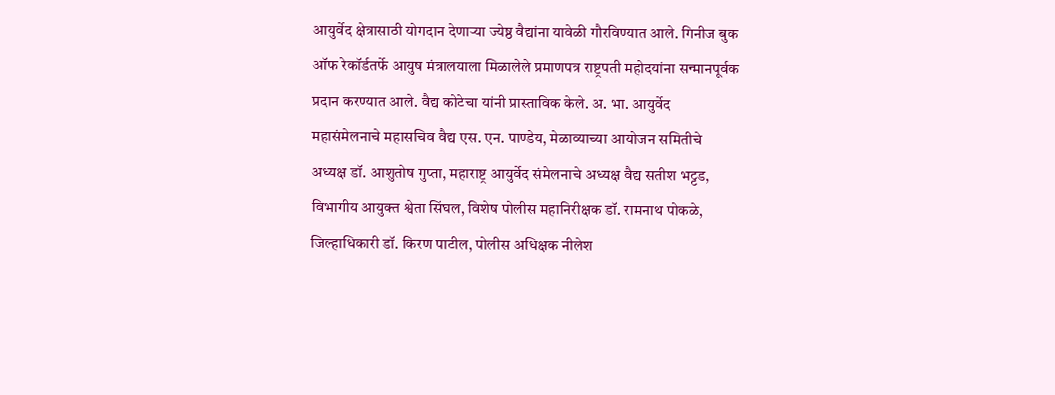आयुर्वेद क्षेत्रासाठी योगदान देणाऱ्या ज्येष्ठ वैद्यांना यावेळी गौरविण्यात आले. गिनीज बुक ऑफ रेकॉर्डतर्फे आयुष मंत्रालयाला मिळालेले प्रमाणपत्र राष्ट्रपती महोदयांना सन्मानपूर्वक प्रदान करण्यात आले. वैद्य कोटेचा यांनी प्रास्ताविक केले. अ. भा. आयुर्वेद महासंमेलनाचे महासचिव वैद्य एस. एन. पाण्डेय, मेळाव्याच्या आयोजन समितीचे अध्यक्ष डॉ. आशुतोष गुप्ता, महाराष्ट्र आयुर्वेद संमेलनाचे अध्यक्ष वैद्य सतीश भट्टड, विभागीय आयुक्त श्वेता सिंघल, विशेष पोलीस महानिरीक्षक डॉ. रामनाथ पोकळे, जिल्हाधिकारी डॉ. किरण पाटील, पोलीस अधिक्षक नीलेश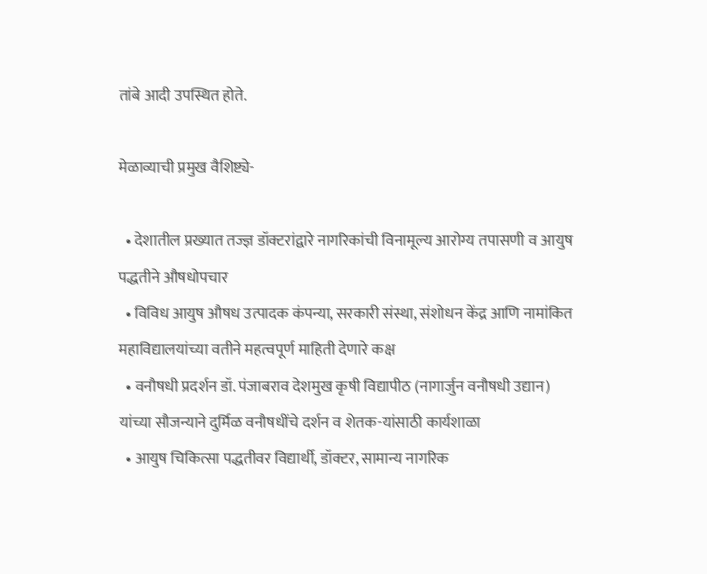तांबे आदी उपस्थित होते.

मेळाव्याची प्रमुख वैशिष्ट्ये-

  • देशातील प्रख्यात तज्ज्ञ डॉक्टरांद्वारे नागरिकांची विनामूल्य आरोग्य तपासणी व आयुष पद्धतीने औषधोपचार
  • विविध आयुष औषध उत्पादक कंपन्या, सरकारी संस्था, संशोधन केंद्र आणि नामांकित महाविद्यालयांच्या वतीने महत्वपूर्ण माहिती देणारे कक्ष
  • वनौषधी प्रदर्शन डॉ. पंजाबराव देशमुख कृषी विद्यापीठ (नागार्जुन वनौषधी उद्यान) यांच्या सौजन्याने दुर्मिळ वनौषधींचे दर्शन व शेतक-यांसाठी कार्यशाळा
  • आयुष चिकित्सा पद्धतीवर विद्यार्थी, डॉक्टर, सामान्य नागरिक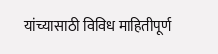यांच्यासाठी विविध माहितीपूर्ण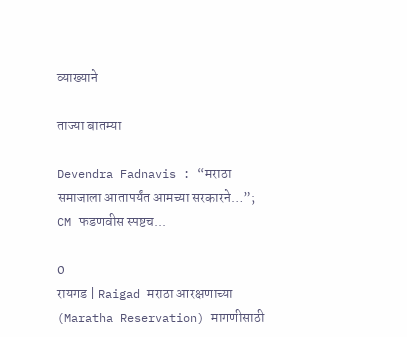व्याख्याने

ताज्या बातम्या

Devendra Fadnavis : “मराठा समाजाला आतापर्यंत आमच्या सरकारने…”; CM फडणवीस स्पष्टच...

0
रायगड | Raigad मराठा आरक्षणाच्या (Maratha Reservation) मागणीसाठी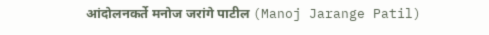आंदोलनकर्ते मनोज जरांगे पाटील (Manoj Jarange Patil)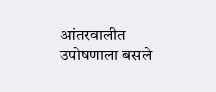आंतरवालीत उपोषणाला बसले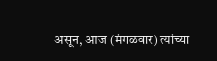असून, आज (मंगळवार) त्यांच्या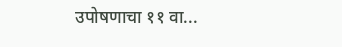उपोषणाचा ११ वा...